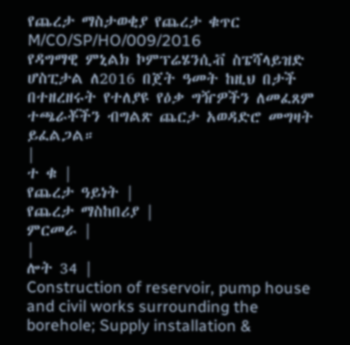የጨረታ ማስታወቂያ የጨረታ ቁጥር M/CO/SP/HO/009/2016
የዳግማዊ ምኒልክ ኮምፕሬሄንሲቭ ስፔሻላይዝድ ሆስፒታል ለ2016 በጀት ዓመት ከዚህ በታች በተዘረዘሩት የተለያዩ የዕቃ ግዥዎችን ለመፈጸም ተጫራቾችን ብግልጽ ጨርታ አወዳድሮ መግዛት ይፈልጋል።
|
ተ ቁ |
የጨረታ ዓይነት |
የጨረታ ማስከበሪያ |
ምርመራ |
|
ሎት 34 |
Construction of reservoir, pump house and civil works surrounding the borehole; Supply installation &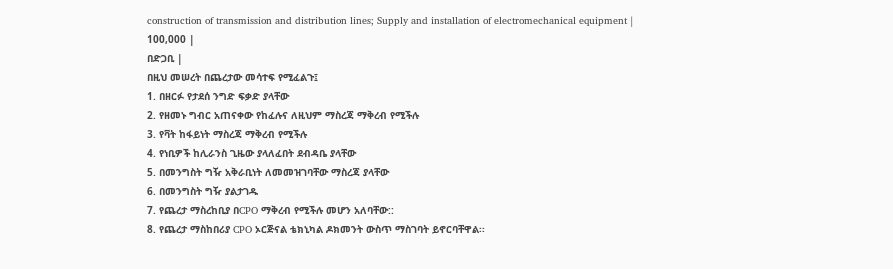construction of transmission and distribution lines; Supply and installation of electromechanical equipment |
100,000 |
በድጋቢ |
በዚህ መሠረት በጨረታው መሳተፍ የሚፈልጉ፤
1. በዘርፉ የታደሰ ንግድ ፍቃድ ያላቸው
2. የዘመኑ ግብር አጠናቀው የከፈሉና ለዚህም ማስረጃ ማቅረብ የሚችሉ
3. የቫት ከፋይነት ማስረጃ ማቅረብ የሚችሉ
4. የነቢዎች ከሊራንስ ጊዜው ያላለፈበት ደብዳቤ ያላቸው
5. በመንግስት ግዥ አቅራቢነት ለመመዝገባቸው ማስረጃ ያላቸው
6. በመንግስት ግዥ ያልታገዱ
7. የጨረታ ማስረከቢያ በCPO ማቅረብ የሚችሉ መሆን አለባቸው::
8. የጨረታ ማስከበሪያ CPO ኦርጅናል ቴክኒካል ዶክመንት ውስጥ ማስገባት ይኖርባቸዋል፡፡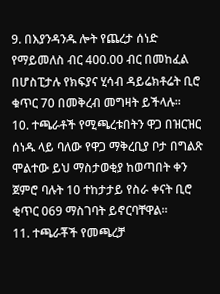9. በእያንዳንዱ ሎት የጨረታ ሰነድ የማይመለስ ብር 400.00 ብር በመከፈል በሆስፒታሉ የክፍያና ሂሳብ ዳይሬክቶሬት ቢሮ ቁጥር 70 በመቅረብ መግዛት ይችላሉ፡፡
10. ተጫራቶች የሚጫረቱበትን ዋጋ በዝርዝር ሰነዱ ላይ ባለው የዋጋ ማቅረቢያ ቦታ በግልጽ ሞልተው ይህ ማስታወቂያ ከወጣበት ቀን ጀምሮ ባሉት 10 ተከታታይ የስራ ቀናት ቢሮ ቂጥር 069 ማስገባት ይኖርባቸዋል።
11. ተጫራቾች የመጫረቻ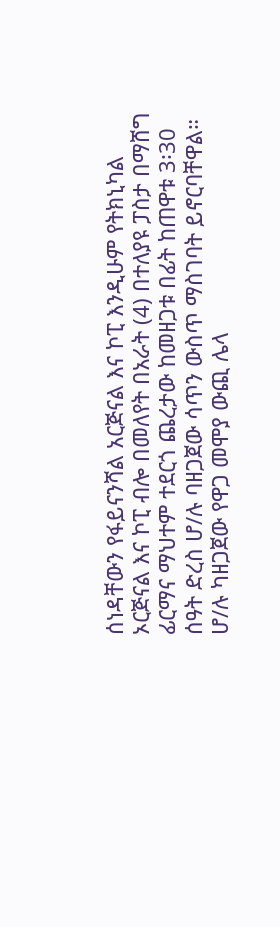ሰነዳቸውን የፋይናንሻል አርጅናል እና ኮፒ እንዲሁም የትክኒካል ኦርጅናል እና ኮፒ ብሎ በመለየት በአራት (4) በተለያዩ ፓስታ በማሸግ ፊርማና ማህተም ተደርጎ ጨረታው ከመዘጋቱ በፊት ከጠዋቱ 3፡30 ሰዓት ድረስ ሆ/ሉ ባዘጋጀው ሳጥን ውስጥ ማስገባት ይኖርባቸዋል። ሆ/ሉ ካዘጋጀው የዋጋ መሞያ ውጪ ሌላ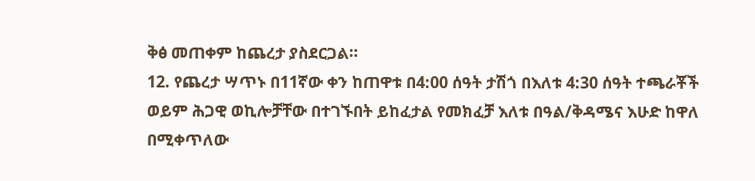ቅፅ መጠቀም ከጨረታ ያስደርጋል።
12. የጨረታ ሣጥኑ በ11ኛው ቀን ከጠዋቱ በ4:00 ሰዓት ታሽጎ በእለቱ 4:30 ሰዓት ተጫራቾች ወይም ሕጋዊ ወኪሎቻቸው በተገኙበት ይከፈታል የመክፈቻ እለቱ በዓል/ቅዳሜና እሁድ ከዋለ በሚቀጥለው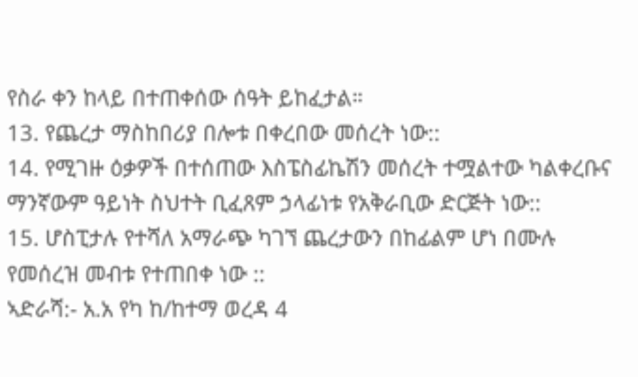የስራ ቀን ከላይ በተጠቀሰው ሰዓት ይከፈታል።
13. የጨረታ ማስከበሪያ በሎቱ በቀረበው መሰረት ነው::
14. የሚገዙ ዕቃዎች በተሰጠው እስፔስፊኬሽን መሰረት ተሟልተው ካልቀረቡና ማንኛውም ዓይነት ስህተት ቢፈጸም ኃላፊነቱ የአቅራቢው ድርጅት ነው::
15. ሆስፒታሉ የተሻለ አማራጭ ካገኘ ጨረታውን በከፊልም ሆነ በሙሉ የመሰረዝ መብቱ የተጠበቀ ነው ::
ኣድራሻ:- አ.አ የካ ከ/ከተማ ወረዳ 4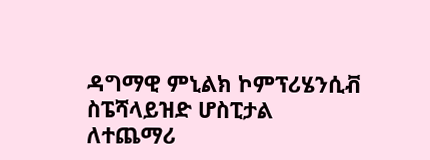ዳግማዊ ምኒልክ ኮምፕሪሄንሲቭ ስፔሻላይዝድ ሆስፒታል
ለተጨማሪ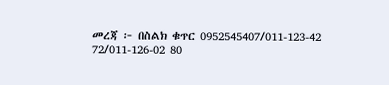መረጃ ፦ በስልክ ቁጥር 0952545407/011-123-42 72/011-126-02 80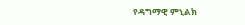የዳግማዊ ምኒልክ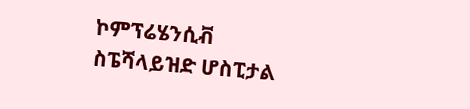ኮምፕሬሄንሲቭ
ስፔሻላይዝድ ሆስፒታል